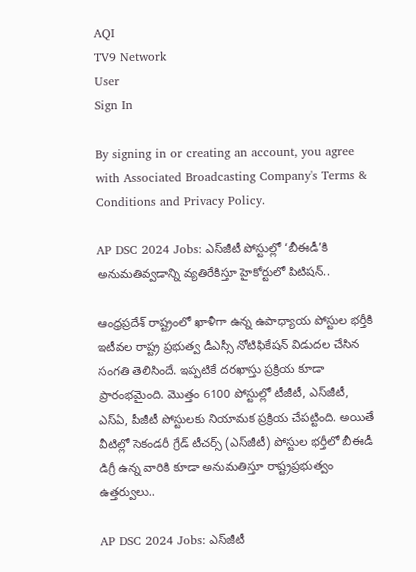AQI
TV9 Network
User
Sign In

By signing in or creating an account, you agree with Associated Broadcasting Company's Terms & Conditions and Privacy Policy.

AP DSC 2024 Jobs: ఎస్‌జీటీ పోస్టుల్లో ‘బీఈడీ’కి అనుమతివ్వడాన్ని వ్యతిరేకిస్తూ హైకోర్టులో పిటిషన్‌..

ఆంధ్రప్రదేశ్‌ రాష్ట్రంలో ఖాళీగా ఉన్న ఉపాధ్యాయ పోస్టుల భర్తీకి ఇటీవల రాష్ట్ర ప్రభుత్వ డీఎస్సీ నోటిఫికేషన్‌ విడుదల చేసిన సంగతి తెలిసిందే. ఇప్పటికే దరఖాస్తు ప్రక్రియ కూడా ప్రారంభమైంది. మొత్తం 6100 పోస్టుల్లో టీజీటీ, ఎస్‌జీటీ, ఎస్‌ఏ, పీజీటీ పోస్టులకు నియామక ప్రక్రియ చేపట్టింది. అయితే వీటిల్లో సెకండరీ గ్రేడ్‌ టీచర్స్‌ (ఎస్‌జీటీ) పోస్టుల భర్తీలో బీఈడీ డిగ్రీ ఉన్న వారికి కూడా అనుమతిస్తూ రాష్ట్రప్రభుత్వం ఉత్తర్వులు..

AP DSC 2024 Jobs: ఎస్‌జీటీ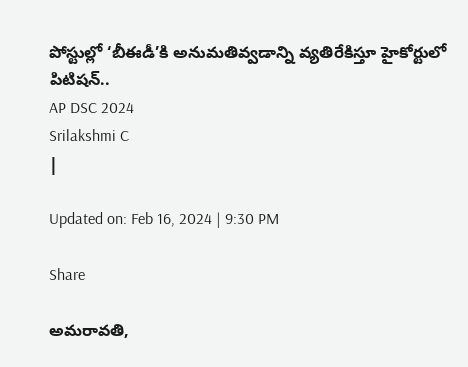పోస్టుల్లో ‘బీఈడీ’కి అనుమతివ్వడాన్ని వ్యతిరేకిస్తూ హైకోర్టులో పిటిషన్‌..
AP DSC 2024
Srilakshmi C
|

Updated on: Feb 16, 2024 | 9:30 PM

Share

అమరావతి,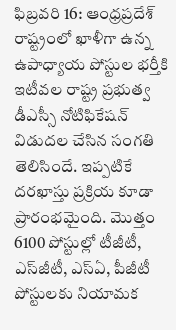ఫిబ్రవరి 16: ఆంధ్రప్రదేశ్‌ రాష్ట్రంలో ఖాళీగా ఉన్న ఉపాధ్యాయ పోస్టుల భర్తీకి ఇటీవల రాష్ట్ర ప్రభుత్వ డీఎస్సీ నోటిఫికేషన్‌ విడుదల చేసిన సంగతి తెలిసిందే. ఇప్పటికే దరఖాస్తు ప్రక్రియ కూడా ప్రారంభమైంది. మొత్తం 6100 పోస్టుల్లో టీజీటీ, ఎస్‌జీటీ, ఎస్‌ఏ, పీజీటీ పోస్టులకు నియామక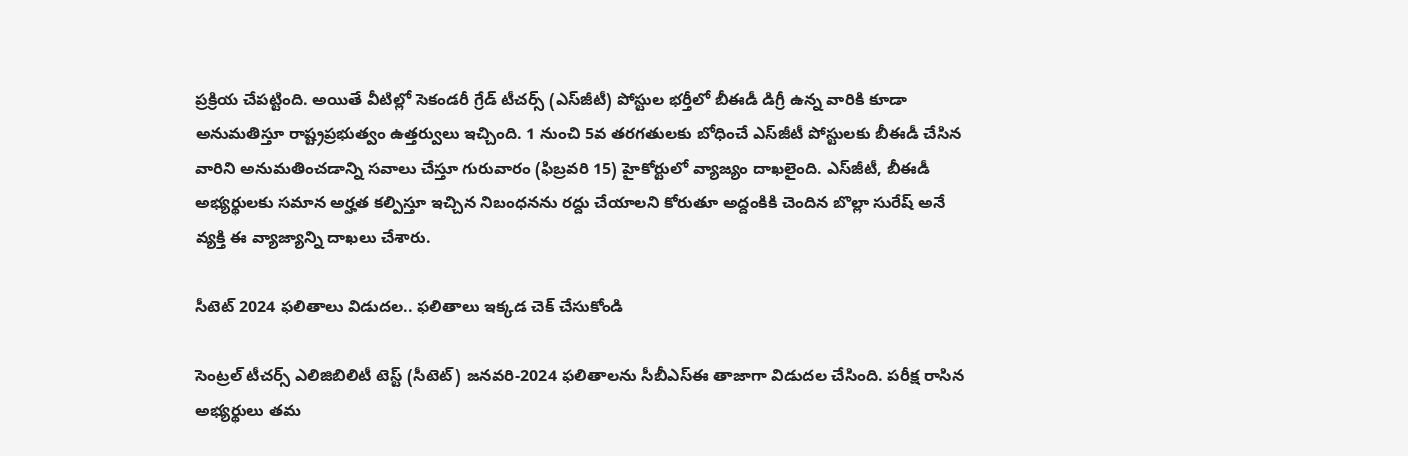ప్రక్రియ చేపట్టింది. అయితే వీటిల్లో సెకండరీ గ్రేడ్‌ టీచర్స్‌ (ఎస్‌జీటీ) పోస్టుల భర్తీలో బీఈడీ డిగ్రీ ఉన్న వారికి కూడా అనుమతిస్తూ రాష్ట్రప్రభుత్వం ఉత్తర్వులు ఇచ్చింది. 1 నుంచి 5వ తరగతులకు బోధించే ఎస్‌జీటీ పోస్టులకు బీఈడీ చేసిన వారిని అనుమతించడాన్ని సవాలు చేస్తూ గురువారం (ఫిబ్రవరి 15) హైకోర్టులో వ్యాజ్యం దాఖలైంది. ఎస్‌జీటీ, బీఈడీ అభ్యర్థులకు సమాన అర్హత కల్పిస్తూ ఇచ్చిన నిబంధనను రద్దు చేయాలని కోరుతూ అద్దంకికి చెందిన బొల్లా సురేష్‌ అనే వ్యక్తి ఈ వ్యాజ్యాన్ని దాఖలు చేశారు.

సీటెట్‌ 2024 ఫలితాలు విడుదల.. ఫలితాలు ఇక్కడ చెక్‌ చేసుకోండి

సెంట్రల్ టీచర్స్ ఎలిజిబిలిటీ టెస్ట్ (సీటెట్) జనవరి-2024 ఫలితాలను సీబీఎస్‌ఈ తాజాగా విడుదల చేసింది. పరీక్ష రాసిన అభ్యర్థులు తమ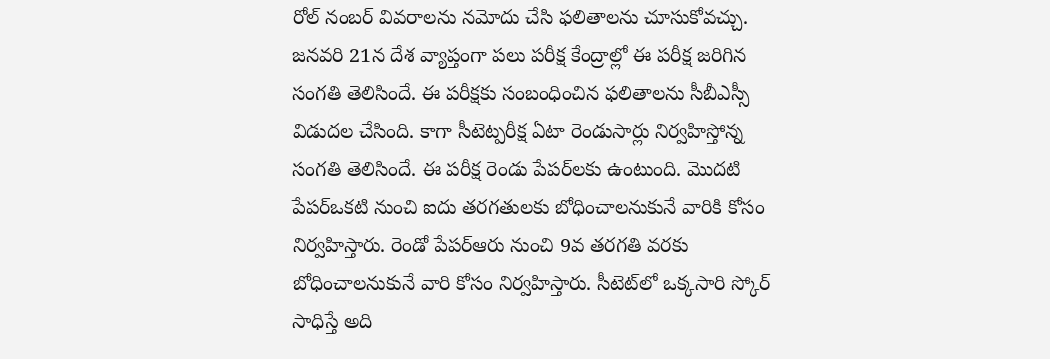రోల్‌ నంబర్‌ వివరాలను నమోదు చేసి ఫలితాలను చూసుకోవచ్చు. జనవరి 21న దేశ వ్యాప్తంగా పలు పరీక్ష కేంద్రాల్లో ఈ పరీక్ష జరిగిన సంగతి తెలిసిందే. ఈ పరీక్షకు సంబంధించిన ఫలితాలను సీబీఎస్సీ విడుదల చేసింది. కాగా సీటెట్పరీక్ష ఏటా రెండుసార్లు నిర్వహిస్తోన్న సంగతి తెలిసిందే. ఈ పరీక్ష రెండు పేపర్‌లకు ఉంటుంది. మొదటి పేపర్ఒకటి నుంచి ఐదు తరగతులకు బోధించాలనుకునే వారికి కోసం నిర్వహిస్తారు. రెండో పేపర్ఆరు నుంచి 9వ తరగతి వరకు బోధించాలనుకునే వారి కోసం నిర్వహిస్తారు. సీటెట్‌లో ఒక్కసారి స్కోర్ సాధిస్తే అది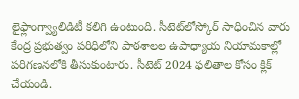లైఫ్లాంగ్వ్యాలిడిటీ కలిగి ఉంటుంది. సీటెట్‌లోస్కోర్ సాధించిన వారు కేంద్ర ప్రభుత్వం పరిధిలోని పాఠశాలల ఉపాధ్యాయ నియామకాల్లో పరిగణనలోకి తీసుకుంటారు. సీటెట్‌ 2024 ఫలితాల కోసం క్లిక్‌ చేయండి.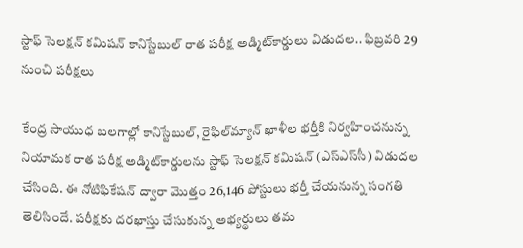స్టాఫ్ సెలక్షన్ కమిషన్ కానిస్టేబుల్ రాత పరీక్ష అడ్మిట్‌కార్డులు విడుదల.. ఫిబ్రవరి 29 నుంచి పరీక్షలు

కేంద్ర సాయుధ బలగాల్లో కానిస్టేబుల్, రైఫిల్‌మ్యాన్ ఖాళీల భర్తీకి నిర్వహించనున్న నియామక రాత పరీక్ష అడ్మిట్‌కార్డులను స్టాఫ్ సెలక్షన్ కమిషన్ (ఎస్‌ఎస్‌సీ) విడుదల చేసింది. ఈ నోటిఫికేషన్‌ ద్వారా మొత్తం 26,146 పోస్టులు భర్తీ చేయనున్న సంగతి తెలిసిందే. పరీక్షకు దరఖాస్తు చేసుకున్న అభ్యర్థులు తమ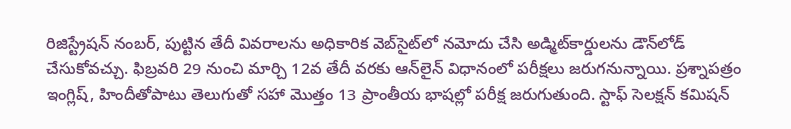రిజిస్ట్రేషన్‌ నంబర్, పుట్టిన తేదీ వివరాలను అధికారిక వెబ్‌సైట్‌లో నమోదు చేసి అడ్మిట్‌కార్డులను డౌన్‌లోడ్‌ చేసుకోవచ్చు. ఫిబ్రవరి 29 నుంచి మార్చి 12వ తేదీ వరకు ఆన్‌లైన్‌ విధానంలో పరీక్షలు జరుగనున్నాయి. ప్రశ్నాపత్రం ఇంగ్లిష్‌, హిందీతోపాటు తెలుగుతో సహా మొత్తం 13 ప్రాంతీయ భాషల్లో పరీక్ష జరుగుతుంది. స్టాఫ్ సెలక్షన్ కమిషన్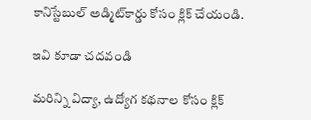కానిస్టేబుల్ అడ్మిట్‌కార్డు కోసం క్లిక్‌ చేయండి.

ఇవి కూడా చదవండి

మరిన్ని విద్యా, ఉద్యోగ కథనాల కోసం క్లిక్‌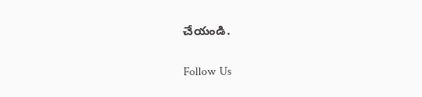చేయండి.

Follow Us